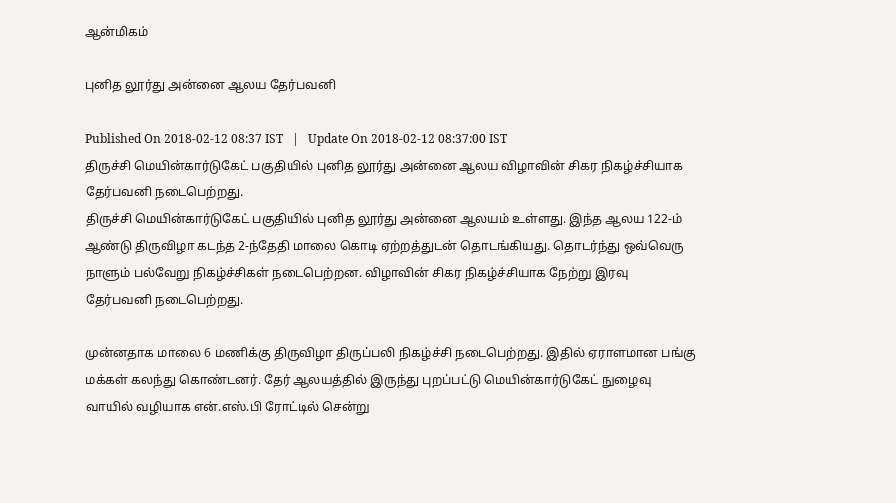ஆன்மிகம்

புனித லூர்து அன்னை ஆலய தேர்பவனி

Published On 2018-02-12 08:37 IST   |   Update On 2018-02-12 08:37:00 IST
திருச்சி மெயின்கார்டுகேட் பகுதியில் புனித லூர்து அன்னை ஆலய விழாவின் சிகர நிகழ்ச்சியாக தேர்பவனி நடைபெற்றது.
திருச்சி மெயின்கார்டுகேட் பகுதியில் புனித லூர்து அன்னை ஆலயம் உள்ளது. இந்த ஆலய 122-ம் ஆண்டு திருவிழா கடந்த 2-ந்தேதி மாலை கொடி ஏற்றத்துடன் தொடங்கியது. தொடர்ந்து ஒவ்வெரு நாளும் பல்வேறு நிகழ்ச்சிகள் நடைபெற்றன. விழாவின் சிகர நிகழ்ச்சியாக நேற்று இரவு தேர்பவனி நடைபெற்றது.

முன்னதாக மாலை 6 மணிக்கு திருவிழா திருப்பலி நிகழ்ச்சி நடைபெற்றது. இதில் ஏராளமான பங்கு மக்கள் கலந்து கொண்டனர். தேர் ஆலயத்தில் இருந்து புறப்பட்டு மெயின்கார்டுகேட் நுழைவு வாயில் வழியாக என்.எஸ்.பி ரோட்டில் சென்று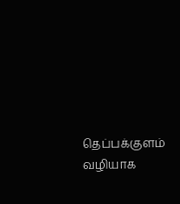தெப்பக்குளம் வழியாக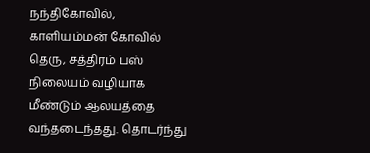நந்திகோவில், காளியம்மன் கோவில் தெரு, சத்திரம் பஸ் நிலையம் வழியாக மீண்டும் ஆலயத்தை வந்தடைந்தது. தொடர்ந்து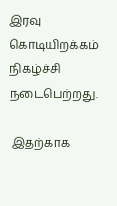இரவு கொடியிறக்கம் நிகழ்ச்சி நடைபெற்றது.

 இதற்காக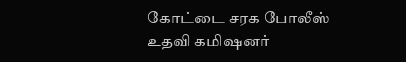கோட்டை சரக போலீஸ் உதவி கமிஷனர்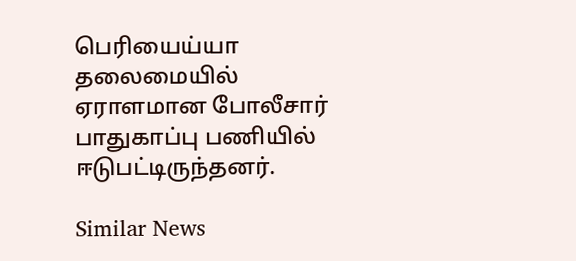பெரியைய்யா தலைமையில் ஏராளமான போலீசார் பாதுகாப்பு பணியில் ஈடுபட்டிருந்தனர்.

Similar News